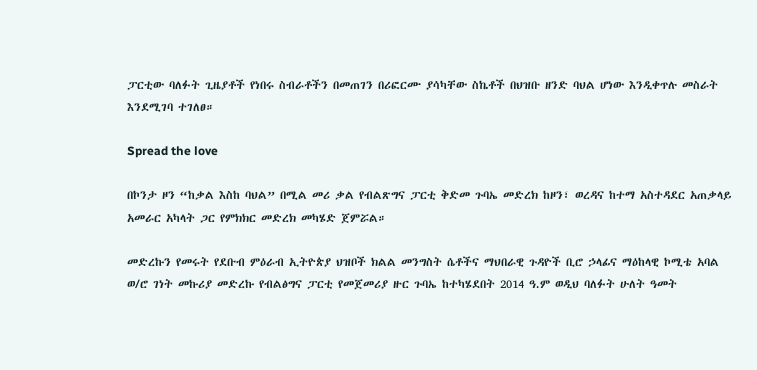ፓርቲው ባለፉት ጊዜያቶች የነበሩ ስብራቶችን በመጠገን በሪፎርሙ ያሳካቸው ስኬቶች በህዝቡ ዘንድ ባህል ሆነው እንዲቀጥሉ መስራት እንደሚገባ ተገለፀ።

Spread the love

በኮንታ ዞን “ከቃል እስከ ባህል” በሚል መሪ ቃል የብልጽግና ፓርቲ ቅድመ ጉባኤ መድረክ ከዞን፣ ወረዳና ከተማ አስተዳደር አጠቃላይ አመራር አካላት ጋር የምክክር መድረክ መካሄድ ጀምሯል።

መድረኩን የመሩት የደቡብ ምዕራብ ኢትዮጵያ ህዝቦች ክልል መንግስት ሴቶችና ማህበራዊ ጉዳዮች ቢሮ ኃላፊና ማዕከላዊ ኮሚቴ አባል ወ/ሮ ገነት መኩሪያ መድረኩ የብልፅግና ፓርቲ የመጀመሪያ ዙር ጉባኤ ከተካሄደበት 2014 ዓ.ም ወዲህ ባለፉት ሁለት ዓመት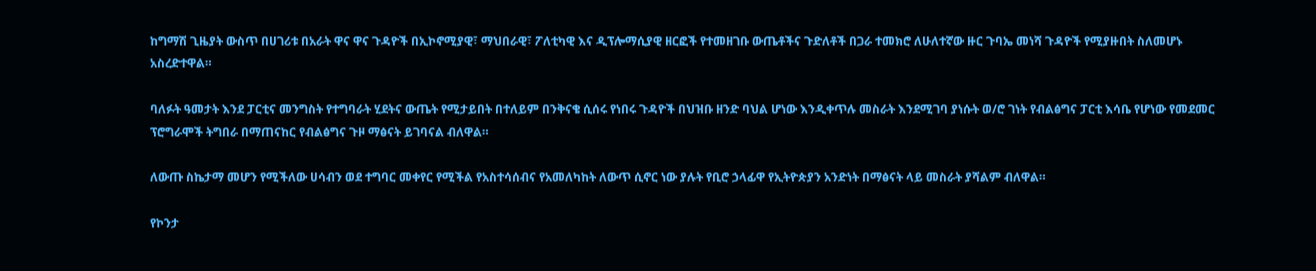ከግማሽ ጊዜያት ውስጥ በሀገሪቱ በአራት ዋና ዋና ጉዳዮች በኢኮኖሚያዊ፣ ማህበራዊ፣ ፖለቲካዊ እና ዲፕሎማሲያዊ ዘርፎች የተመዘገቡ ውጤቶችና ጉድለቶች በጋራ ተመክሮ ለሁለተኛው ዙር ጉባኤ መነሻ ጉዳዮች የሚያዙበት ስለመሆኑ አስረድተዋል።

ባለፉት ዓመታት እንደ ፓርቲና መንግስት የተግባራት ሂደትና ውጤት የሚታይበት በተለይም በንቅናቄ ሲሰሩ የነበሩ ጉዳዮች በህዝቡ ዘንድ ባህል ሆነው እንዲቀጥሉ መስራት እንደሚገባ ያነሱት ወ/ሮ ገነት የብልፅግና ፓርቲ እሳቤ የሆነው የመደመር ፕሮግራሞች ትግበራ በማጠናከር የብልፅግና ጉዞ ማፅናት ይገባናል ብለዋል።

ለውጡ ስኬታማ መሆን የሚችለው ሀሳብን ወደ ተግባር መቀየር የሚችል የአስተሳሰብና የአመለካከት ለውጥ ሲኖር ነው ያሉት የቢሮ ኃላፊዋ የኢትዮጵያን አንድነት በማፅናት ላይ መስራት ያሻልም ብለዋል።

የኮንታ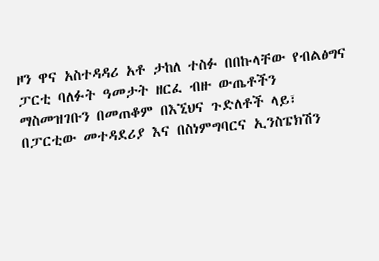ዞን ዋና አስተዳዳሪ አቶ ታከለ ተስፉ በበኩላቸው የብልፅግና ፓርቲ ባለፉት ዓመታት ዘርፈ ብዙ ውጤቶችን ማስመዝገቡን በመጠቆም በእኚህና ጉድለቶች ላይ፣ በፓርቲው መተዳደሪያ እና በስነምግባርና ኢንስፔክሽን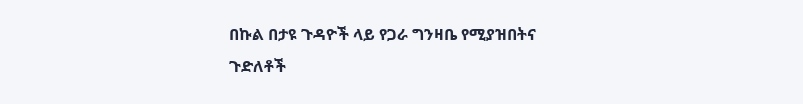በኩል በታዩ ጉዳዮች ላይ የጋራ ግንዛቤ የሚያዝበትና ጉድለቶች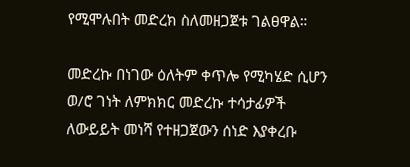የሚሞሉበት መድረክ ስለመዘጋጀቱ ገልፀዋል።

መድረኩ በነገው ዕለትም ቀጥሎ የሚካሄድ ሲሆን ወ/ሮ ገነት ለምክክር መድረኩ ተሳታፊዎች ለውይይት መነሻ የተዘጋጀውን ሰነድ እያቀረቡ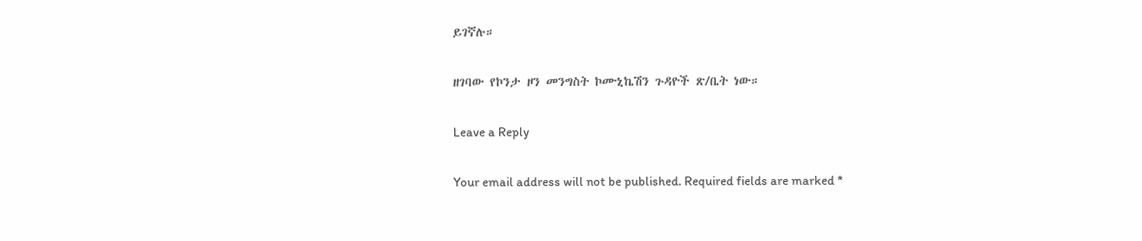ይገኛሉ።

ዘገባው የኮንታ ዞን መንግስት ኮሙኒኬሽን ጉዳዮች ጽ/ቤት ነው።

Leave a Reply

Your email address will not be published. Required fields are marked *